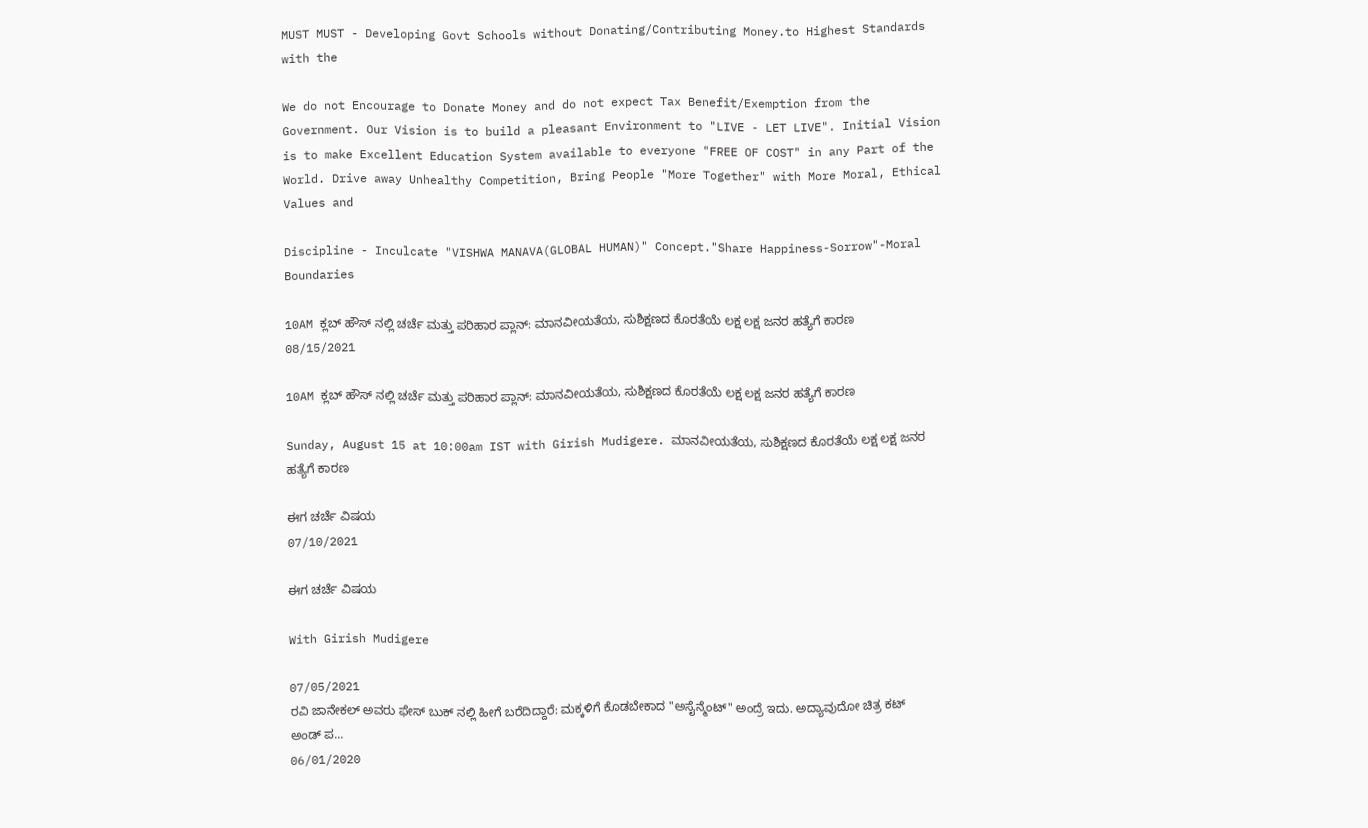MUST MUST - Developing Govt Schools without Donating/Contributing Money.to Highest Standards with the

We do not Encourage to Donate Money and do not expect Tax Benefit/Exemption from the Government. Our Vision is to build a pleasant Environment to "LIVE - LET LIVE". Initial Vision is to make Excellent Education System available to everyone "FREE OF COST" in any Part of the World. Drive away Unhealthy Competition, Bring People "More Together" with More Moral, Ethical Values and

Discipline - Inculcate "VISHWA MANAVA(GLOBAL HUMAN)" Concept."Share Happiness-Sorrow"-Moral Boundaries

10AM ಕ್ಲಬ್ ಹೌಸ್ ನಲ್ಲಿ ಚರ್ಚೆ ಮತ್ತು ಪರಿಹಾರ ಪ್ಲಾನ್: ಮಾನವೀಯತೆಯ, ಸುಶಿಕ್ಷಣದ ಕೊರತೆಯೆ ಲಕ್ಷ ಲಕ್ಷ ಜನರ ಹತ್ಯೆಗೆ ಕಾರಣ
08/15/2021

10AM ಕ್ಲಬ್ ಹೌಸ್ ನಲ್ಲಿ ಚರ್ಚೆ ಮತ್ತು ಪರಿಹಾರ ಪ್ಲಾನ್: ಮಾನವೀಯತೆಯ, ಸುಶಿಕ್ಷಣದ ಕೊರತೆಯೆ ಲಕ್ಷ ಲಕ್ಷ ಜನರ ಹತ್ಯೆಗೆ ಕಾರಣ

Sunday, August 15 at 10:00am IST with Girish Mudigere. ಮಾನವೀಯತೆಯ, ಸುಶಿಕ್ಷಣದ ಕೊರತೆಯೆ ಲಕ್ಷ ಲಕ್ಷ ಜನರ ಹತ್ಯೆಗೆ ಕಾರಣ

ಈಗ ಚರ್ಚೆ ವಿಷಯ
07/10/2021

ಈಗ ಚರ್ಚೆ ವಿಷಯ

With Girish Mudigere

07/05/2021
ರವಿ ಜಾನೇಕಲ್ ಅವರು ಫೇಸ್ ಬುಕ್ ನಲ್ಲಿ ಹೀಗೆ ಬರೆದಿದ್ದಾರೆ: ಮಕ್ಕಳಿಗೆ ಕೊಡಬೇಕಾದ "ಅಸೈನ್ಮೆಂಟ್" ಅಂದ್ರೆ ಇದು. ಅದ್ಯಾವುದೋ ಚಿತ್ರ ಕಟ್ ಅಂಡ್ ಪ...
06/01/2020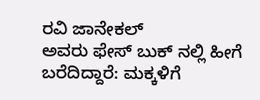ರವಿ ಜಾನೇಕಲ್
ಅವರು ಫೇಸ್ ಬುಕ್ ನಲ್ಲಿ ಹೀಗೆ ಬರೆದಿದ್ದಾರೆ: ಮಕ್ಕಳಿಗೆ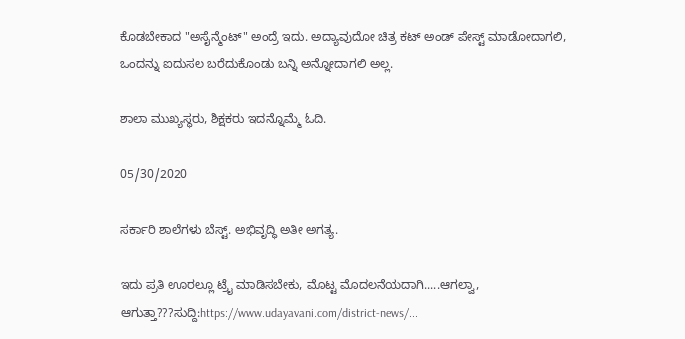ಕೊಡಬೇಕಾದ "ಅಸೈನ್ಮೆಂಟ್" ಅಂದ್ರೆ ಇದು. ಅದ್ಯಾವುದೋ ಚಿತ್ರ ಕಟ್ ಅಂಡ್ ಪೇಸ್ಟ್ ಮಾಡೋದಾಗಲಿ, ಒಂದನ್ನು ಐದುಸಲ ಬರೆದುಕೊಂಡು ಬನ್ನಿ ಅನ್ನೋದಾಗಲಿ ಅಲ್ಲ.

ಶಾಲಾ ಮುಖ್ಯಸ್ಥರು, ಶಿಕ್ಷಕರು ಇದನ್ನೊಮ್ಮೆ ಓದಿ.

05/30/2020

ಸರ್ಕಾರಿ ಶಾಲೆಗಳು ಬೆಸ್ಟ್. ಅಭಿವೃದ್ಧಿ ಅತೀ ಅಗತ್ಯ.

ಇದು ಪ್ರತಿ ಊರಲ್ಲೂ ಟ್ರೈ ಮಾಡಿಸಬೇಕು, ಮೊಟ್ಟ ಮೊದಲನೆಯದಾಗಿ.....ಆಗಲ್ವಾ, ಆಗುತ್ತಾ???ಸುದ್ದಿ:https://www.udayavani.com/district-news/...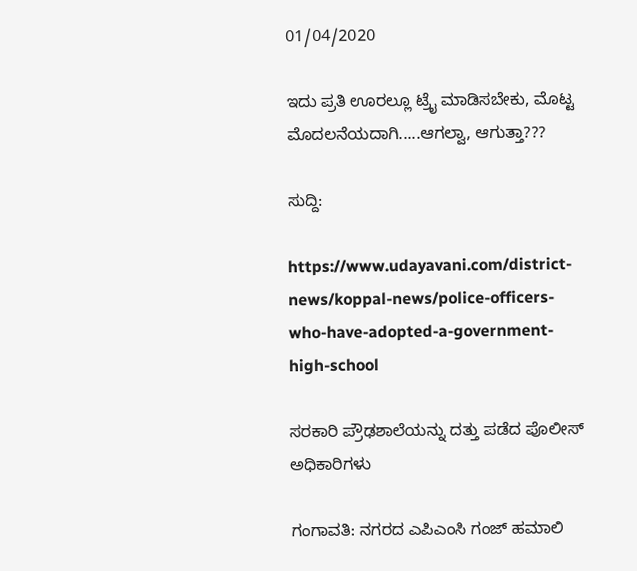01/04/2020

ಇದು ಪ್ರತಿ ಊರಲ್ಲೂ ಟ್ರೈ ಮಾಡಿಸಬೇಕು, ಮೊಟ್ಟ ಮೊದಲನೆಯದಾಗಿ.....ಆಗಲ್ವಾ, ಆಗುತ್ತಾ???

ಸುದ್ದಿ:

https://www.udayavani.com/district-news/koppal-news/police-officers-who-have-adopted-a-government-high-school

ಸರಕಾರಿ ಪ್ರೌಢಶಾಲೆಯನ್ನು ದತ್ತು ಪಡೆದ ಪೊಲೀಸ್ ಅಧಿಕಾರಿಗಳು

ಗಂಗಾವತಿ: ನಗರದ ಎಪಿಎಂಸಿ ಗಂಜ್ ಹಮಾಲಿ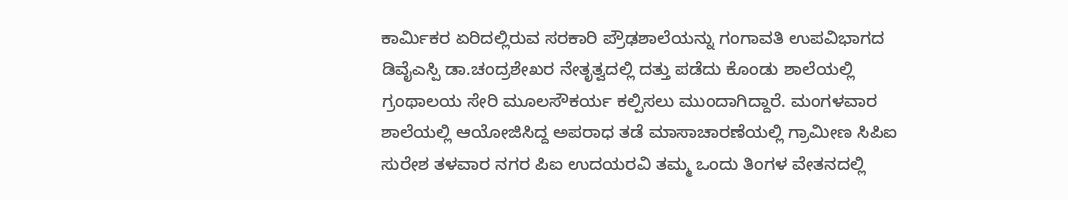ಕಾರ್ಮಿಕರ ಏರಿದಲ್ಲಿರುವ ಸರಕಾರಿ ಪ್ರೌಢಶಾಲೆಯನ್ನು ಗಂಗಾವತಿ ಉಪವಿಭಾಗದ ಡಿವೈಎಸ್ಪಿ ಡಾ.ಚಂದ್ರಶೇಖರ ನೇತೃತ್ವದಲ್ಲಿ ದತ್ತು ಪಡೆದು ಕೊಂಡು ಶಾಲೆಯಲ್ಲಿ ಗ್ರಂಥಾಲಯ ಸೇರಿ ಮೂಲಸೌಕರ್ಯ ಕಲ್ಪಿಸಲು ಮುಂದಾಗಿದ್ದಾರೆ. ಮಂಗಳವಾರ ಶಾಲೆಯಲ್ಲಿ ಆಯೋಜಿಸಿದ್ದ ಅಪರಾಧ ತಡೆ ಮಾಸಾಚಾರಣೆಯಲ್ಲಿ ಗ್ರಾಮೀಣ ಸಿಪಿಐ ಸುರೇಶ ತಳವಾರ ನಗರ ಪಿಐ ಉದಯರವಿ ತಮ್ಮ ಒಂದು ತಿಂಗಳ ವೇತನದಲ್ಲಿ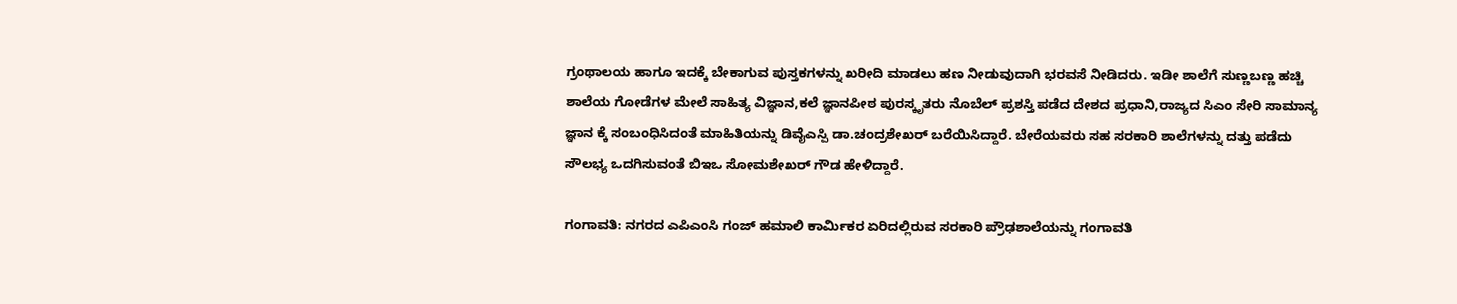ಗ್ರಂಥಾಲಯ ಹಾಗೂ ಇದಕ್ಕೆ ಬೇಕಾಗುವ ಪುಸ್ತಕಗಳನ್ನು ಖರೀದಿ ಮಾಡಲು ಹಣ ನೀಡುವುದಾಗಿ ಭರವಸೆ ನೀಡಿದರು. ಇಡೀ ಶಾಲೆಗೆ ಸುಣ್ಣಬಣ್ಣ ಹಚ್ಚಿ ಶಾಲೆಯ ಗೋಡೆಗಳ ಮೇಲೆ ಸಾಹಿತ್ಯ ವಿಜ್ಞಾನ,ಕಲೆ ಜ್ಞಾನಪೀಠ ಪುರಸ್ಕೃತರು ನೊಬೆಲ್ ಪ್ರಶಸ್ತಿ ಪಡೆದ ದೇಶದ ಪ್ರಧಾನಿ,ರಾಜ್ಯದ ಸಿಎಂ ಸೇರಿ ಸಾಮಾನ್ಯ ಜ್ಞಾನ ಕ್ಕೆ ಸಂಬಂಧಿಸಿದಂತೆ ಮಾಹಿತಿಯನ್ನು ಡಿವೈಎಸ್ಪಿ ಡಾ.ಚಂದ್ರಶೇಖರ್ ಬರೆಯಿಸಿದ್ದಾರೆ. ಬೇರೆಯವರು ಸಹ ಸರಕಾರಿ ಶಾಲೆಗಳನ್ನು ದತ್ತು ಪಡೆದು ಸೌಲಭ್ಯ ಒದಗಿಸುವಂತೆ ಬಿಇಒ ಸೋಮಶೇಖರ್ ಗೌಡ ಹೇಳಿದ್ದಾರೆ.

ಗಂಗಾವತಿ: ನಗರದ ಎಪಿಎಂಸಿ ಗಂಜ್ ಹಮಾಲಿ ಕಾರ್ಮಿಕರ ಏರಿದಲ್ಲಿರುವ ಸರಕಾರಿ ಪ್ರೌಢಶಾಲೆಯನ್ನು ಗಂಗಾವತಿ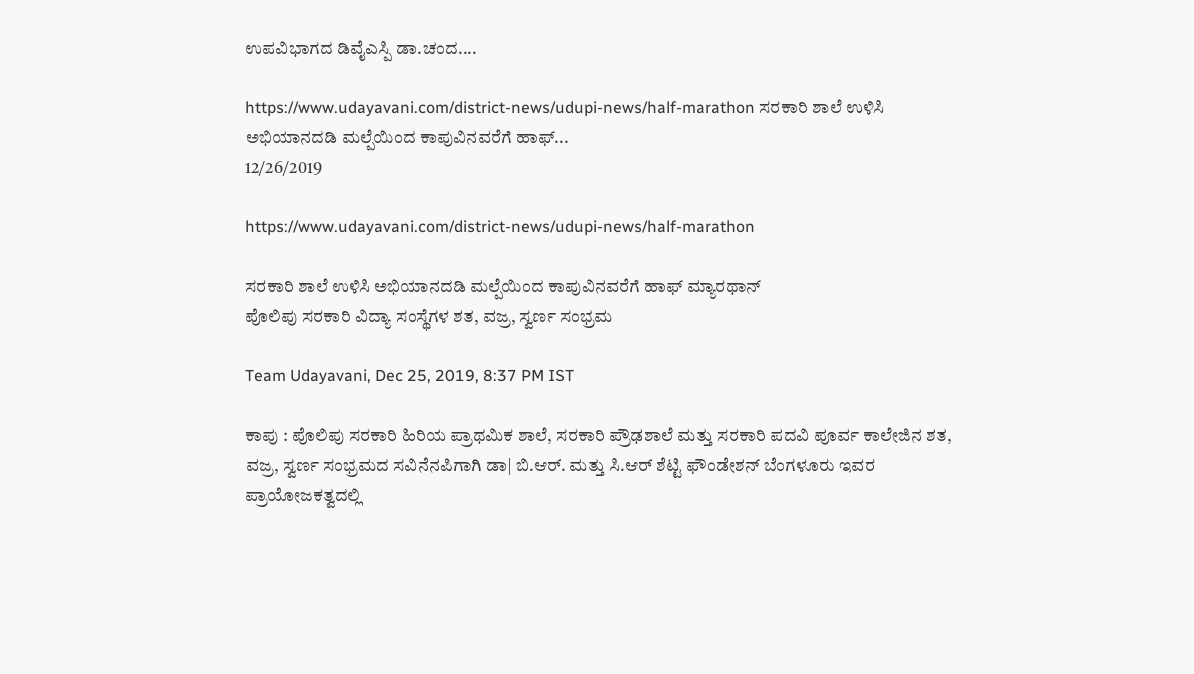ಉಪವಿಭಾಗದ ಡಿವೈಎಸ್ಪಿ ಡಾ.ಚಂದ....

https://www.udayavani.com/district-news/udupi-news/half-marathon ಸರಕಾರಿ ಶಾಲೆ ಉಳಿಸಿ ಅಭಿಯಾನದಡಿ ಮಲ್ಪೆಯಿಂದ ಕಾಪುವಿನವರೆಗೆ ಹಾಫ್...
12/26/2019

https://www.udayavani.com/district-news/udupi-news/half-marathon

ಸರಕಾರಿ ಶಾಲೆ ಉಳಿಸಿ ಅಭಿಯಾನದಡಿ ಮಲ್ಪೆಯಿಂದ ಕಾಪುವಿನವರೆಗೆ ಹಾಫ್‌ ಮ್ಯಾರಥಾನ್‌
ಪೊಲಿಪು ಸರಕಾರಿ ವಿದ್ಯಾ ಸಂಸ್ಥೆಗಳ ಶತ, ವಜ್ರ, ಸ್ವರ್ಣ ಸಂಭ್ರಮ

Team Udayavani, Dec 25, 2019, 8:37 PM IST

ಕಾಪು : ಪೊಲಿಪು ಸರಕಾರಿ ಹಿರಿಯ ಪ್ರಾಥಮಿಕ ಶಾಲೆ, ಸರಕಾರಿ ಪ್ರೌಢಶಾಲೆ ಮತ್ತು ಸರಕಾರಿ ಪದವಿ ಪೂರ್ವ ಕಾಲೇಜಿನ ಶತ, ವಜ್ರ, ಸ್ವರ್ಣ ಸಂಭ್ರಮದ ಸವಿನೆನಪಿಗಾಗಿ ಡಾ| ಬಿ.ಆರ್‌. ಮತ್ತು ಸಿ.ಆರ್‌ ಶೆಟ್ಟಿ ಫೌಂಡೇಶನ್‌ ಬೆಂಗಳೂರು ಇವರ ಪ್ರಾಯೋಜಕತ್ವದಲ್ಲಿ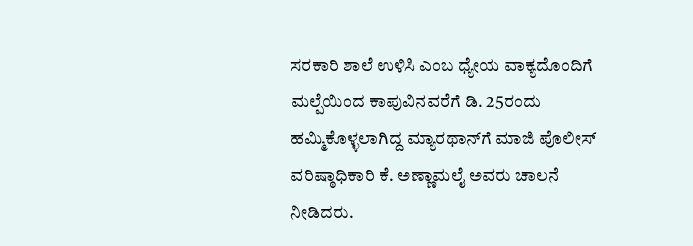ಸರಕಾರಿ ಶಾಲೆ ಉಳಿಸಿ ಎಂಬ ಧ್ಯೇಯ ವಾಕ್ಯದೊಂದಿಗೆ ಮಲ್ಪೆಯಿಂದ ಕಾಪುವಿನವರೆಗೆ ಡಿ. 25ರಂದು ಹಮ್ಮಿಕೊಳ್ಳಲಾಗಿದ್ದ ಮ್ಯಾರಥಾನ್‌ಗೆ ಮಾಜಿ ಪೊಲೀಸ್‌ ವರಿಷ್ಠಾಧಿಕಾರಿ ಕೆ. ಅಣ್ಣಾಮಲೈ ಅವರು ಚಾಲನೆ ನೀಡಿದರು.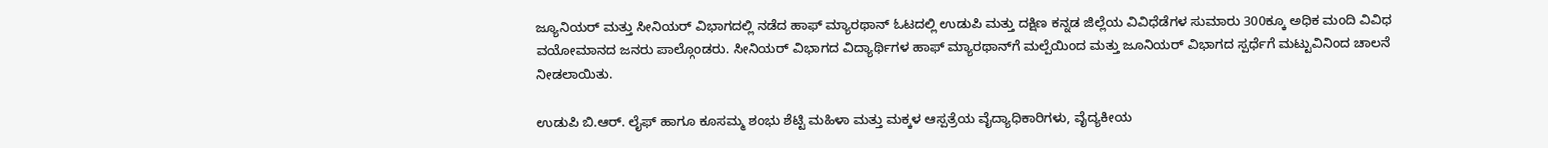ಜ್ಯೂನಿಯರ್‌ ಮತ್ತು ಸೀನಿಯರ್‌ ವಿಭಾಗದಲ್ಲಿ ನಡೆದ ಹಾಫ್‌ ಮ್ಯಾರಥಾನ್‌ ಓಟದಲ್ಲಿ ಉಡುಪಿ ಮತ್ತು ದಕ್ಷಿಣ ಕನ್ನಡ ಜಿಲ್ಲೆಯ ವಿವಿಧೆಡೆಗಳ ಸುಮಾರು 300ಕ್ಕೂ ಅಧಿಕ ಮಂದಿ ವಿವಿಧ ವಯೋಮಾನದ ಜನರು ಪಾಲ್ಗೊಂಡರು. ಸೀನಿಯರ್‌ ವಿಭಾಗದ ವಿದ್ಯಾರ್ಥಿಗಳ ಹಾಫ್‌ ಮ್ಯಾರಥಾನ್‌ಗೆ ಮಲ್ಪೆಯಿಂದ ಮತ್ತು ಜೂನಿಯರ್‌ ವಿಭಾಗದ ಸ್ಪರ್ಧೆಗೆ ಮಟ್ಟುವಿನಿಂದ ಚಾಲನೆ ನೀಡಲಾಯಿತು.

ಉಡುಪಿ ಬಿ.ಆರ್‌. ಲೈಫ್‌ ಹಾಗೂ ಕೂಸಮ್ಮ ಶಂಭು ಶೆಟ್ಟಿ ಮಹಿಳಾ ಮತ್ತು ಮಕ್ಕಳ ಆಸ್ಪತ್ರೆಯ ವೈದ್ಯಾಧಿಕಾರಿಗಳು, ವೈದ್ಯಕೀಯ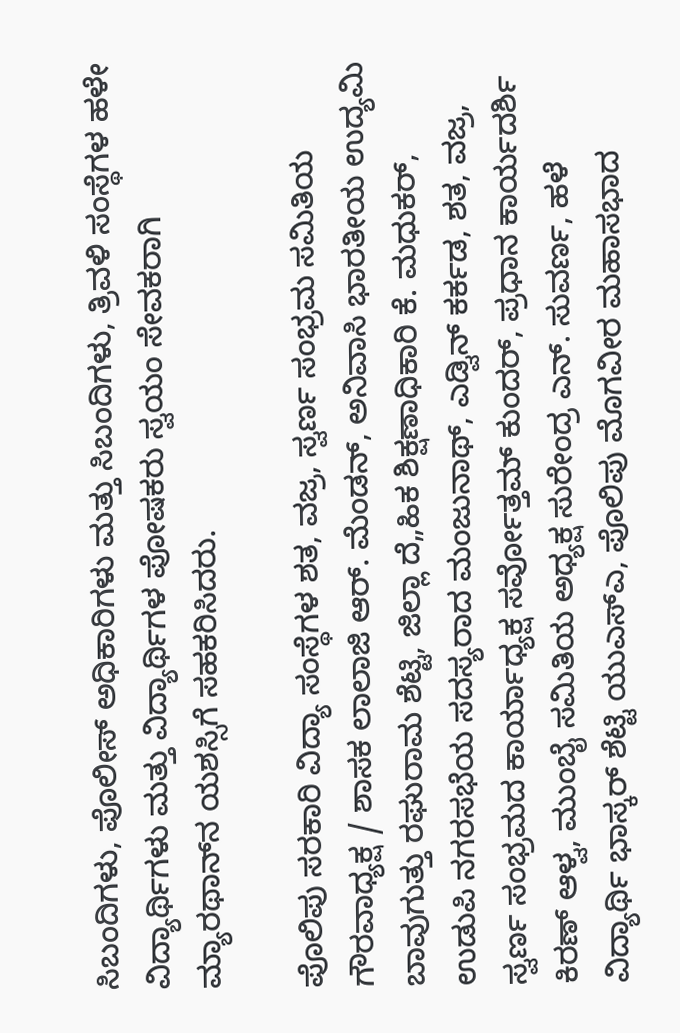ಸಿಬಂದಿಗಳು, ಪೊಲೀಸ್‌ ಅಧಿಕಾರಿಗಳು ಮತ್ತು ಸಿಬಂದಿಗಳು, ತ್ರಿವಳಿ ಸಂಸ್ಥೆಗಳ ಹಳೇ ವಿದ್ಯಾರ್ಥಿಗಳು ಮತ್ತು ವಿದ್ಯಾರ್ಥಿಗಳ ಪೋಷಕರು ಸ್ವಯಂ ಸೇವಕರಾಗಿ ಮ್ಯಾರಥಾನ್‌ನ ಯಶಸ್ಸಿಗೆ ಸಹಕರಿಸಿದರು.

ಪೊಲಿಪು ಸರಕಾರಿ ವಿದ್ಯಾ ಸಂಸ್ಥೆಗಳ ಶತ, ವಜ್ರ, ಸ್ವರ್ಣ ಸಂಭ್ರಮ ಸಮಿತಿಯ ಗೌರವಾಧ್ಯಕ್ಷ / ಶಾಸಕ ಲಾಲಾಜಿ ಆರ್‌. ಮೆಂಡನ್‌, ಅನಿವಾಸಿ ಭಾರತೀಯ ಉದ್ಯಮಿ ಬಾವುಗುತ್ತು ರಘುರಾಮ ಶೆಟ್ಟಿ, ಜಿಲ್ಲಾ ದೆ„ಹಿಕ ಶಿಕ್ಷಣಾಧಿಕಾರಿ ಕೆ. ಮಧುಕರ್‌, ಉಡುಪಿ ನಗರಸಭೆಯ ಸದಸ್ಯರಾದ ಮಂಜುನಾಥ್‌, ಎಡ್ವಿನ್‌ ಕರ್ಕಡ, ಶತ, ವಜ್ರ, ಸ್ವರ್ಣ ಸಂಭ್ರಮದ ಕಾರ್ಯಾಧ್ಯಕ್ಷ ಸರ್ವೋತ್ತಮ್‌ ಕುಂದರ್‌, ಪ್ರಧಾನ ಕಾರ್ಯದರ್ಶಿ ಕಿರಣ್‌ ಆಳ್ವ, ಮುಂಬೈ ಸಮಿತಿಯ ಅಧ್ಯಕ್ಷ ಸುರೇಂದ್ರ ಎನ್‌. ಸುವರ್ಣ, ಹಳೆ ವಿದ್ಯಾರ್ಥಿ ಭಾಸ್ಕರ್‌ ಶೆಟ್ಟಿ ಯುಎಸ್‌ಎ, ಪೊಲಿಪು ಮೊಗವೀರ ಮಹಾಸಭಾದ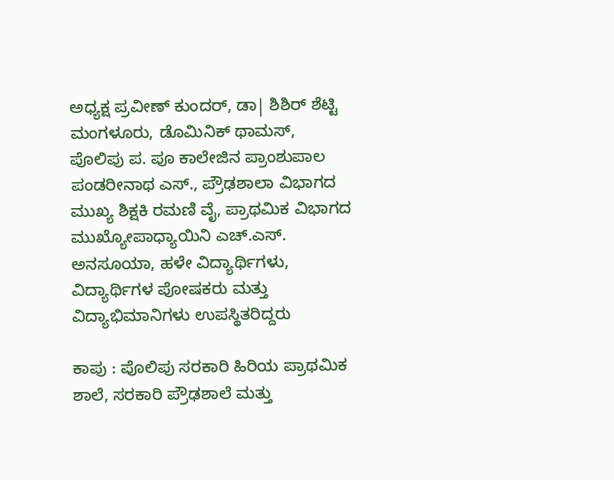ಅಧ್ಯಕ್ಷ ಪ್ರವೀಣ್‌ ಕುಂದರ್‌, ಡಾ| ಶಿಶಿರ್‌ ಶೆಟ್ಟಿ ಮಂಗಳೂರು, ಡೊಮಿನಿಕ್‌ ಥಾಮಸ್‌, ಪೊಲಿಪು ಪ. ಪೂ ಕಾಲೇಜಿನ ಪ್ರಾಂಶುಪಾಲ ಪಂಡರೀನಾಥ ಎಸ್‌., ಪ್ರೌಢಶಾಲಾ ವಿಭಾಗದ ಮುಖ್ಯ ಶಿಕ್ಷಕಿ ರಮಣಿ ವೈ, ಪ್ರಾಥಮಿಕ ವಿಭಾಗದ ಮುಖ್ಯೋಪಾಧ್ಯಾಯಿನಿ ಎಚ್‌.ಎಸ್‌. ಅನಸೂಯಾ, ಹಳೇ ವಿದ್ಯಾರ್ಥಿಗಳು, ವಿದ್ಯಾರ್ಥಿಗಳ ಪೋಷಕರು ಮತ್ತು ವಿದ್ಯಾಭಿಮಾನಿಗಳು ಉಪಸ್ಥಿತರಿದ್ದರು

ಕಾಪು : ಪೊಲಿಪು ಸರಕಾರಿ ಹಿರಿಯ ಪ್ರಾಥಮಿಕ ಶಾಲೆ, ಸರಕಾರಿ ಪ್ರೌಢಶಾಲೆ ಮತ್ತು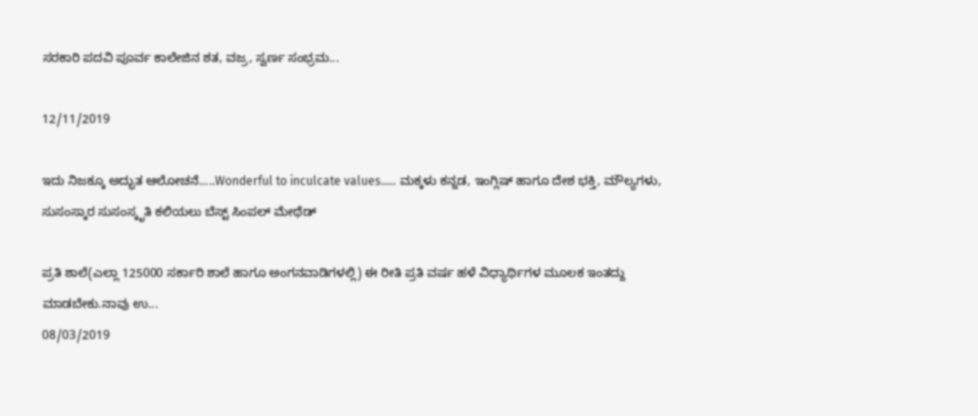ಸರಕಾರಿ ಪದವಿ ಪೂರ್ವ ಕಾಲೇಜಿನ ಶತ, ವಜ್ರ, ಸ್ವರ್ಣ ಸಂಭ್ರಮ...

12/11/2019

ಇದು ನಿಜಕ್ಕೂ ಅದ್ಭುತ ಆಲೋಚನೆ.....Wonderful to inculcate values..... ಮಕ್ಕಳು ಕನ್ನಡ, ಇಂಗ್ಲಿಷ್ ಹಾಗೂ ದೇಶ ಭಕ್ತಿ, ಮೌಲ್ಯಗಳು, ಸುಸಂಸ್ಕಾರ ಸುಸಂಸ್ಕೃತಿ ಕಲಿಯಲು ಬೆಸ್ಟ್ ಸಿಂಪಲ್ ಮೇಥೆಡ್

ಪ್ರತಿ ಶಾಲೆ(ಎಲ್ಲಾ 125000 ಸರ್ಕಾರಿ ಶಾಲೆ ಹಾಗೂ ಅಂಗನವಾಡಿಗಳಲ್ಲಿ) ಈ ರೀತಿ ಪ್ರತಿ ವರ್ಷ ಹಳೆ ವಿಧ್ಯಾರ್ಥಿಗಳ ಮೂಲಕ ಇಂತದ್ದು ಮಾಡಬೇಕು.ನಾವು ಉ...
08/03/2019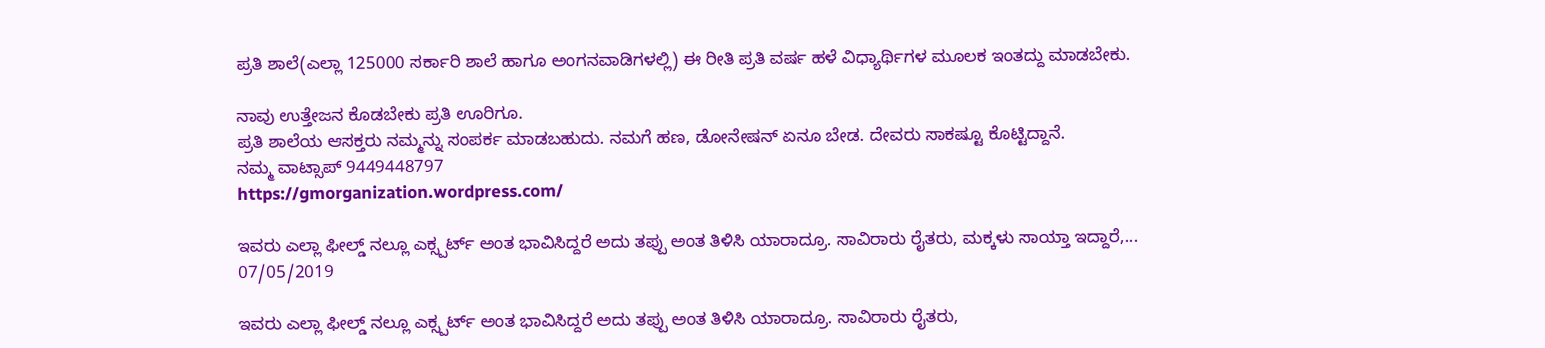ಪ್ರತಿ ಶಾಲೆ(ಎಲ್ಲಾ 125000 ಸರ್ಕಾರಿ ಶಾಲೆ ಹಾಗೂ ಅಂಗನವಾಡಿಗಳಲ್ಲಿ) ಈ ರೀತಿ ಪ್ರತಿ ವರ್ಷ ಹಳೆ ವಿಧ್ಯಾರ್ಥಿಗಳ ಮೂಲಕ ಇಂತದ್ದು ಮಾಡಬೇಕು.

ನಾವು ಉತ್ತೇಜನ ಕೊಡಬೇಕು ಪ್ರತಿ ಊರಿಗೂ.
ಪ್ರತಿ ಶಾಲೆಯ ಆಸಕ್ತರು ನಮ್ಮನ್ನು ಸಂಪರ್ಕ ಮಾಡಬಹುದು. ನಮಗೆ ಹಣ, ಡೋನೇಷನ್ ಏನೂ ಬೇಡ. ದೇವರು ಸಾಕಷ್ಟೂ ಕೊಟ್ಟಿದ್ದಾನೆ.
ನಮ್ಮ ವಾಟ್ಸಾಪ್ 9449448797
https://gmorganization.wordpress.com/

ಇವರು ಎಲ್ಲಾ ಫೀಲ್ಡ್ ನಲ್ಲೂ ಎಕ್ಸ್ಪರ್ಟ್ ಅಂತ ಭಾವಿಸಿದ್ದರೆ ಅದು ತಪ್ಪು ಅಂತ ತಿಳಿಸಿ ಯಾರಾದ್ರೂ. ಸಾವಿರಾರು ರೈತರು, ಮಕ್ಕಳು ಸಾಯ್ತಾ ಇದ್ದಾರೆ,...
07/05/2019

ಇವರು ಎಲ್ಲಾ ಫೀಲ್ಡ್ ನಲ್ಲೂ ಎಕ್ಸ್ಪರ್ಟ್ ಅಂತ ಭಾವಿಸಿದ್ದರೆ ಅದು ತಪ್ಪು ಅಂತ ತಿಳಿಸಿ ಯಾರಾದ್ರೂ. ಸಾವಿರಾರು ರೈತರು,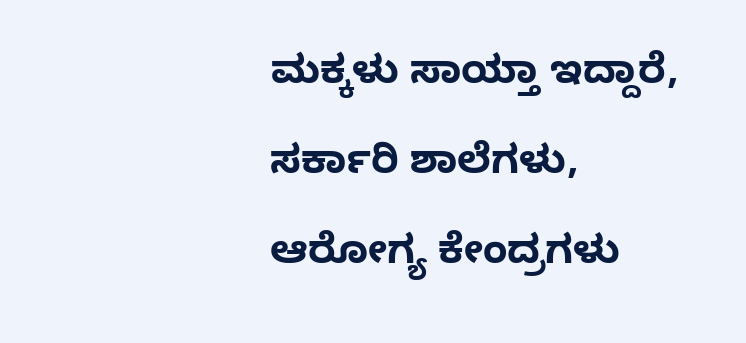ಮಕ್ಕಳು ಸಾಯ್ತಾ ಇದ್ದಾರೆ, ಸರ್ಕಾರಿ ಶಾಲೆಗಳು, ಆರೋಗ್ಯ ಕೇಂದ್ರಗಳು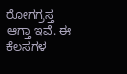ರೋಗಗ್ರಸ್ತ ಆಗ್ತಾ ಇವೆ. ಈ ಕೆಲಸಗಳ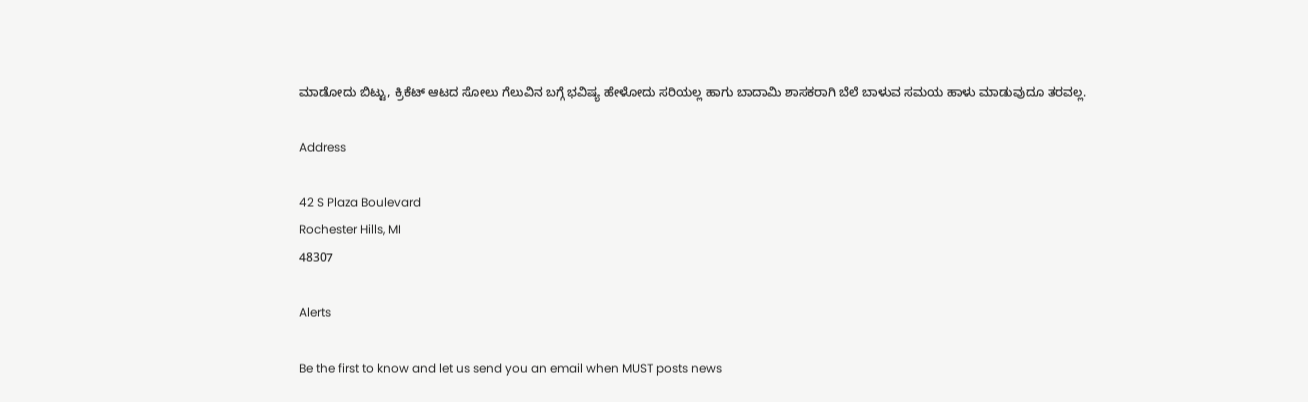ಮಾಡೋದು ಬಿಟ್ಟು, ಕ್ರಿಕೆಟ್ ಆಟದ ಸೋಲು ಗೆಲುವಿನ ಬಗ್ಗೆ ಭವಿಷ್ಯ ಹೇಳೋದು ಸರಿಯಲ್ಲ ಹಾಗು ಬಾದಾಮಿ ಶಾಸಕರಾಗಿ ಬೆಲೆ ಬಾಳುವ ಸಮಯ ಹಾಳು ಮಾಡುವುದೂ ತರವಲ್ಲ.

Address

42 S Plaza Boulevard
Rochester Hills, MI
48307

Alerts

Be the first to know and let us send you an email when MUST posts news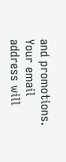and promotions. Your email address will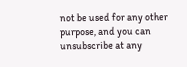not be used for any other purpose, and you can unsubscribe at any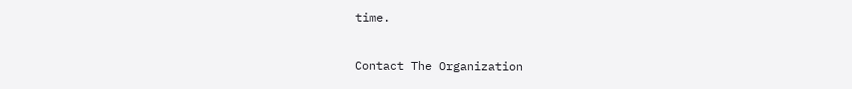time.

Contact The Organization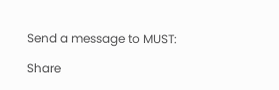Send a message to MUST:

Share